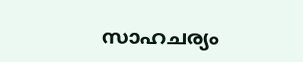സാഹചര്യം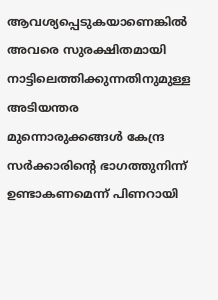ആവശ്യപ്പെടുകയാണെങ്കിൽ അവരെ സുരക്ഷിതമായി നാട്ടിലെത്തിക്കുന്നതിനുമുള്ള അടിയന്തര മുന്നൊരുക്കങ്ങൾ കേന്ദ്ര സർക്കാരിന്റെ ഭാഗത്തുനിന്ന് ഉണ്ടാകണമെന്ന് പിണറായി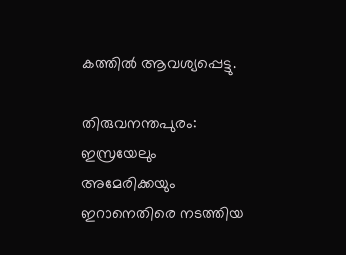കത്തിൽ ആവശ്യപ്പെട്ടു.

തിരുവനന്തപുരം: ഇസ്രയേലും അമേരിക്കയും ഇറാനെതിരെ നടത്തിയ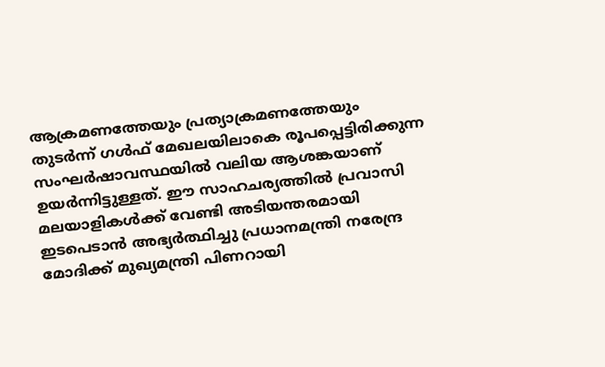ആക്രമണത്തേയും പ്രത്യാക്രമണത്തേയും തുടർന്ന് ഗൾഫ് മേഖലയിലാകെ രൂപപ്പെട്ടിരിക്കുന്ന സംഘർഷാവസ്ഥയിൽ വലിയ ആശങ്കയാണ് ഉയർന്നിട്ടുള്ളത്. ഈ സാഹചര്യത്തിൽ പ്രവാസി മലയാളികൾക്ക് വേണ്ടി അടിയന്തരമായി ഇടപെടാൻ അഭ്യർത്ഥിച്ചു പ്രധാനമന്ത്രി നരേന്ദ്ര മോദിക്ക് മുഖ്യമന്ത്രി പിണറായി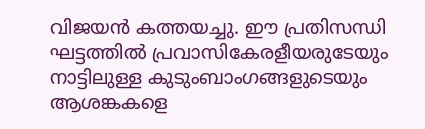വിജയന്‍ കത്തയച്ചു. ഈ പ്രതിസന്ധി ഘട്ടത്തിൽ പ്രവാസികേരളീയരുടേയും നാട്ടിലുള്ള കുടുംബാംഗങ്ങളുടെയും ആശങ്കകളെ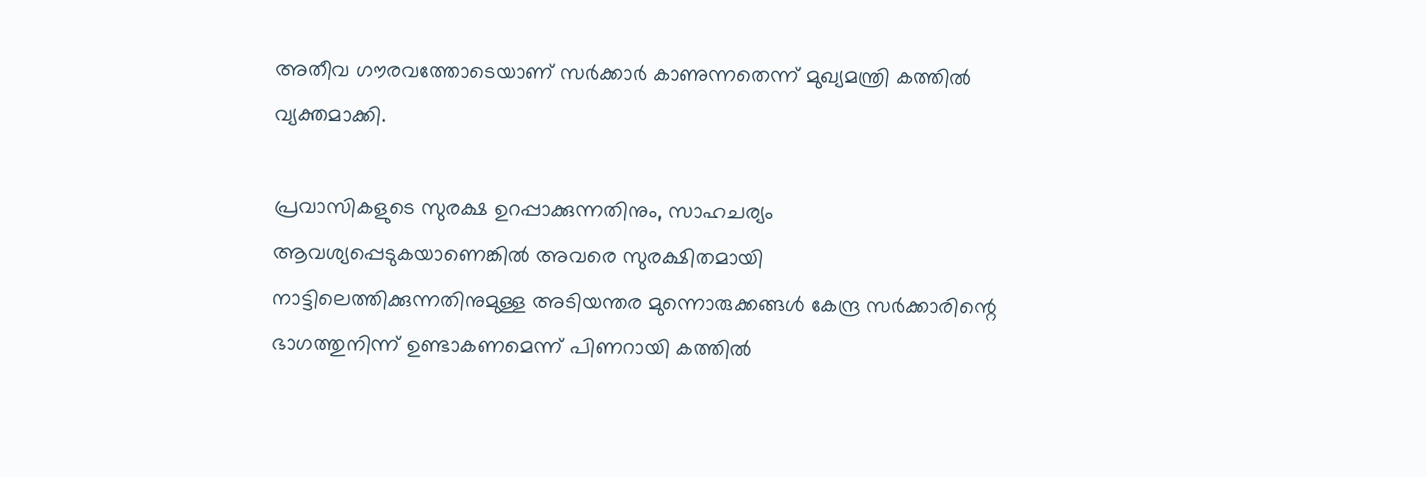അതീവ ഗൗരവത്തോടെയാണ് സർക്കാർ കാണുന്നതെന്ന് മുഖ്യമന്ത്രി കത്തിൽ വ്യക്തമാക്കി.

പ്രവാസികളുടെ സുരക്ഷ ഉറപ്പാക്കുന്നതിനും, സാഹചര്യം ആവശ്യപ്പെടുകയാണെങ്കിൽ അവരെ സുരക്ഷിതമായി നാട്ടിലെത്തിക്കുന്നതിനുമുള്ള അടിയന്തര മുന്നൊരുക്കങ്ങൾ കേന്ദ്ര സർക്കാരിന്റെ ഭാഗത്തുനിന്ന് ഉണ്ടാകണമെന്ന് പിണറായി കത്തിൽ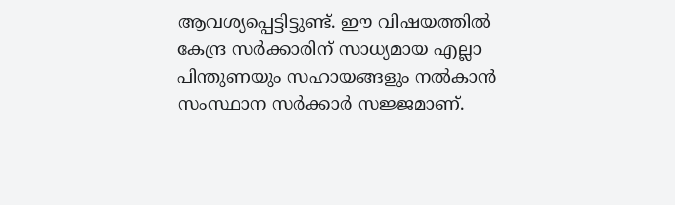ആവശ്യപ്പെട്ടിട്ടുണ്ട്. ഈ വിഷയത്തിൽ കേന്ദ്ര സർക്കാരിന് സാധ്യമായ എല്ലാ പിന്തുണയും സഹായങ്ങളും നൽകാൻ സംസ്ഥാന സർക്കാർ സജ്ജമാണ്.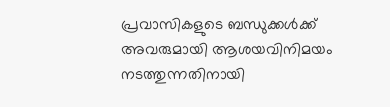പ്രവാസികളുടെ ബന്ധുക്കൾക്ക് അവരുമായി ആശയവിനിമയം നടത്തുന്നതിനായി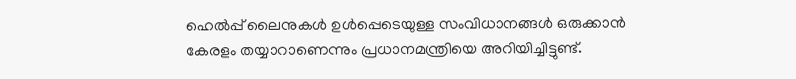ഹെൽപ്പ് ലൈനുകൾ ഉൾപ്പെടെയുള്ള സംവിധാനങ്ങൾ ഒരുക്കാൻ കേരളം തയ്യാറാണെന്നും പ്രധാനമന്ത്രിയെ അറിയിച്ചിട്ടുണ്ട്.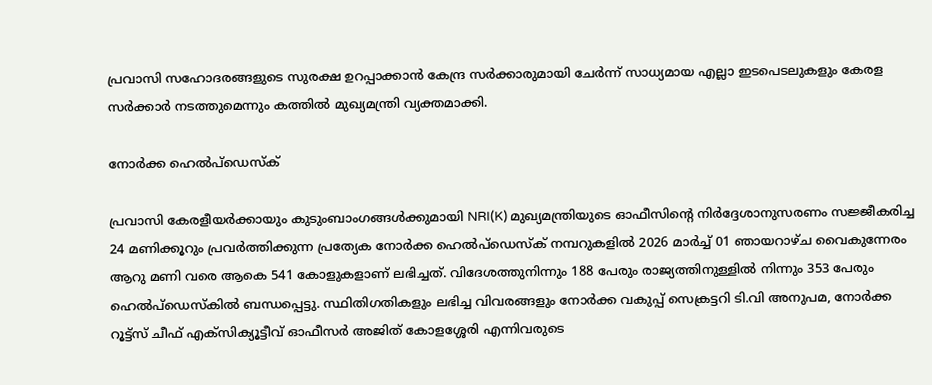പ്രവാസി സഹോദരങ്ങളുടെ സുരക്ഷ ഉറപ്പാക്കാൻ കേന്ദ്ര സർക്കാരുമായി ചേർന്ന് സാധ്യമായ എല്ലാ ഇടപെടലുകളും കേരള സർക്കാർ നടത്തുമെന്നും കത്തില്‍ മുഖ്യമന്ത്രി വ്യക്തമാക്കി.

നോർക്ക ഹെൽപ്‌ഡെസ്ക്

പ്രവാസി കേരളീയർക്കായും കുടുംബാംഗങ്ങള്‍ക്കുമായി NRI(K) മുഖ്യമന്ത്രിയുടെ ഓഫീസിന്റെ നിര്‍ദ്ദേശാനുസരണം സജ്ജീകരിച്ച 24 മണിക്കൂറും പ്രവര്‍ത്തിക്കുന്ന പ്രത്യേക നോർക്ക ഹെൽപ്‌ഡെസ്ക് നമ്പറുകളില്‍ 2026 മാർച്ച് 01 ഞായറാഴ്ച വൈകുന്നേരം ആറു മണി വരെ ആകെ 541 കോളുകളാണ് ലഭിച്ചത്. വിദേശത്തുനിന്നും 188 പേരും രാജ്യത്തിനുള്ളിൽ നിന്നും 353 പേരും ഹെൽപ്‌ഡെസ്കില്‍ ബന്ധപ്പെട്ടു. സ്ഥിതിഗതികളും ലഭിച്ച വിവരങ്ങളും നോര്‍ക്ക വകുപ്പ് സെക്രട്ടറി ടി.വി അനുപമ, നോര്‍ക്ക റൂട്ട്സ് ചീഫ് എക്സിക്യൂട്ടീവ് ഓഫീസര്‍ അജിത് കോളശ്ശേരി എന്നിവരുടെ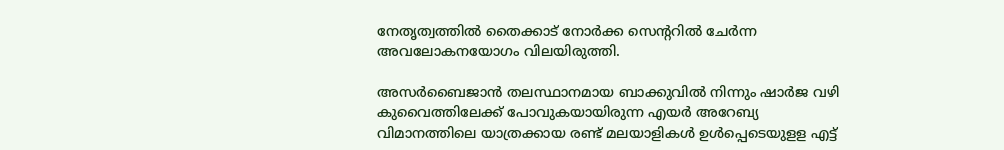നേതൃത്വത്തില്‍ തൈക്കാട് നോര്‍ക്ക സെന്ററില്‍ ചേര്‍ന്ന അവലോകനയോഗം വിലയിരുത്തി.

അസർബൈജാൻ തലസ്ഥാനമായ ബാക്കുവിൽ നിന്നും ഷാർജ വഴി കുവൈത്തിലേക്ക് പോവുകയായിരുന്ന എയര്‍ അറേബ്യ വിമാനത്തിലെ യാത്രക്കായ രണ്ട് മലയാളികള്‍ ഉള്‍പ്പെടെയുളള എട്ട്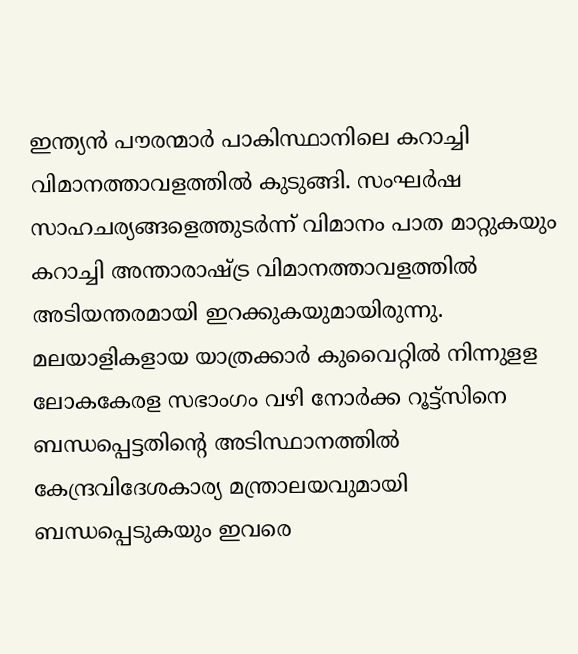ഇന്ത്യന്‍ പൗരന്മാര്‍ പാകിസ്ഥാനിലെ കറാച്ചി വിമാനത്താവളത്തിൽ കുടുങ്ങി. സംഘര്‍ഷ സാഹചര്യങ്ങളെത്തുടർന്ന് വിമാനം പാത മാറ്റുകയും കറാച്ചി അന്താരാഷ്ട്ര വിമാനത്താവളത്തിൽ അടിയന്തരമായി ഇറക്കുകയുമായിരുന്നു. മലയാളികളായ യാത്രക്കാര്‍ കുവൈറ്റില്‍ നിന്നുളള ലോകകേരള സഭാംഗം വഴി നോര്‍ക്ക റൂട്ട്സിനെ ബന്ധപ്പെട്ടതിന്റെ അടിസ്ഥാനത്തില്‍ കേന്ദ്രവിദേശകാര്യ മന്ത്രാലയവുമായി ബന്ധപ്പെടുകയും ഇവരെ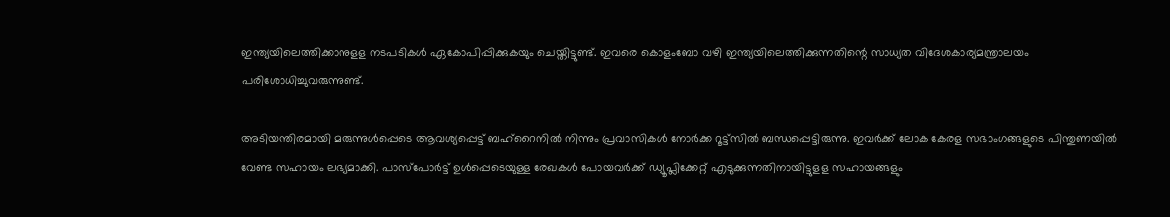ഇന്ത്യയിലെത്തിക്കാനുളള നടപടികള്‍ ഏകോപിപ്പിക്കുകയും ചെയ്തിട്ടുണ്ട്. ഇവരെ കൊളംബോ വഴി ഇന്ത്യയിലെത്തിക്കുന്നതിന്റെ സാധ്യത വിദേശകാര്യമന്ത്രാലയം പരിശോധിച്ചുവരുന്നുണ്ട്.

അടിയന്തിരമായി മരുന്നുള്‍പ്പെടെ ആവശ്യപ്പെട്ട് ബഹ്റൈനില്‍ നിന്നും പ്രവാസികള്‍ നോര്‍ക്ക റൂട്ട്സില്‍ ബന്ധപ്പെട്ടിരുന്നു. ഇവര്‍ക്ക് ലോക കേരള സഭാംഗങ്ങളുടെ പിന്തുണയില്‍ വേണ്ട സഹായം ലഭ്യമാക്കി. പാസ്പോർട്ട് ഉൾപ്പെടെയുള്ള രേഖകൾ പോയവർക്ക് ഡ്യൂപ്ലിക്കേറ്റ് എടുക്കുന്നതിനായിട്ടുളള സഹായങ്ങളും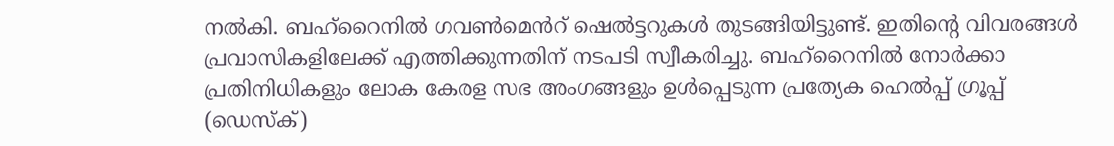നല്‍കി. ബഹ്റൈനിൽ ഗവൺമെൻറ് ഷെൽട്ടറുകൾ തുടങ്ങിയിട്ടുണ്ട്. ഇതിന്റെ വിവരങ്ങള്‍ പ്രവാസികളിലേക്ക് എത്തിക്കുന്നതിന് നടപടി സ്വീകരിച്ചു. ബഹ്റൈനില്‍ നോർക്കാ പ്രതിനിധികളും ലോക കേരള സഭ അംഗങ്ങളും ഉള്‍പ്പെടുന്ന പ്രത്യേക ഹെൽപ്പ് ഗ്രൂപ്പ് (ഡെസ്ക്)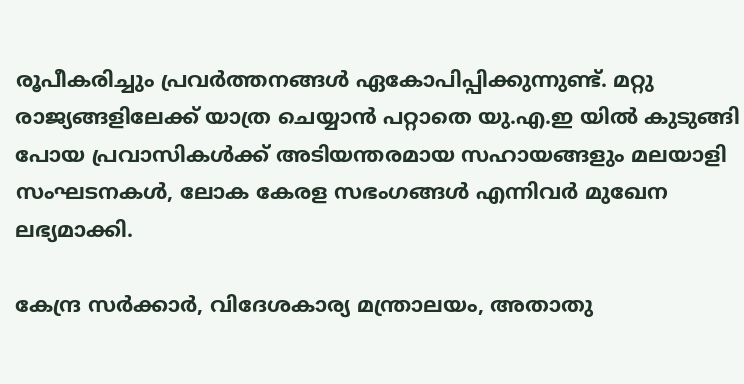രൂപീകരിച്ചും പ്രവര്‍ത്തനങ്ങള്‍ ഏകോപിപ്പിക്കുന്നുണ്ട്. മറ്റു രാജ്യങ്ങളിലേക്ക് യാത്ര ചെയ്യാൻ പറ്റാതെ യു.എ.ഇ യില്‍ കുടുങ്ങി പോയ പ്രവാസികൾക്ക് അടിയന്തരമായ സഹായങ്ങളും മലയാളി സംഘടനകള്‍, ലോക കേരള സഭംഗങ്ങള്‍ എന്നിവര്‍ മുഖേന ലഭ്യമാക്കി.

കേന്ദ്ര സർക്കാർ, വിദേശകാര്യ മന്ത്രാലയം, അതാതു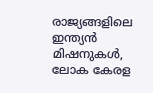രാജ്യങ്ങളിലെ ഇന്ത്യന്‍ മിഷനുകള്‍, ലോക കേരള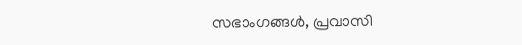സഭാംഗങ്ങള്‍, പ്രവാസി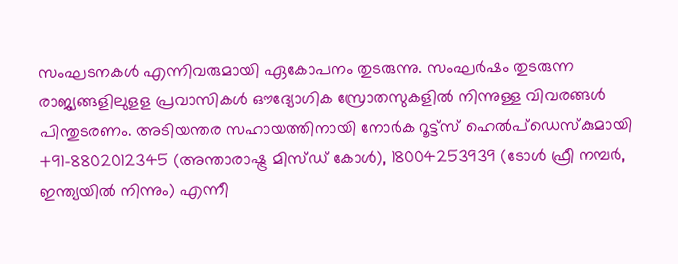സംഘടനകള്‍ എന്നിവരുമായി ഏകോപനം തുടരുന്നു. സംഘര്‍ഷം തുടരുന്ന രാജ്യങ്ങളിലുളള പ്രവാസികള്‍ ഔദ്യോഗിക സ്രോതസുകളിൽ നിന്നുള്ള വിവരങ്ങൾ പിന്തുടരണം. അടിയന്തര സഹായത്തിനായി നോർക റൂട്ട്സ് ഹെൽപ്‌ഡെസ്കുമായി +91-8802012345 (അന്താരാഷ്ട്ര മിസ്ഡ് കോൾ), 18004253939 (ടോൾ ഫ്രീ നമ്പർ, ഇന്ത്യയില്‍ നിന്നും) എന്നീ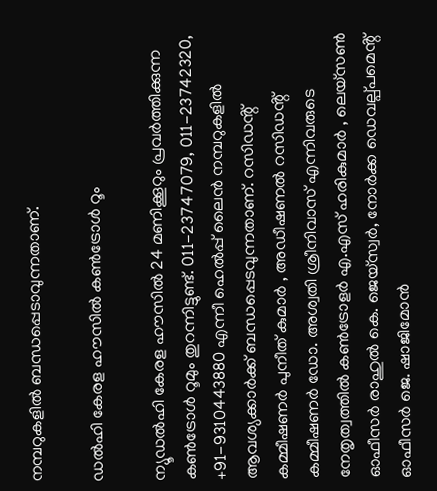നമ്പറുകളില്‍ ബന്ധപ്പെടാവുന്നതാണ്.

ഡല്‍ഹി കേരള ഹൗസിൽ കൺട്രോൾ റൂം

ന്യൂഡൽഹി കേരള ഹൗസിൽ 24 മണിക്കൂറും പ്രവർത്തിക്കുന്ന കൺട്രോൾ റൂമും തുറന്നിട്ടുണ്ട്. 011-23747079, 011-23742320, +91-9310443880 എന്നീ ഹെൽപ്പ് ലൈൻ നമ്പറുകളിൽ ആവശ്യക്കാർക്ക് ബന്ധപ്പെടവുന്നതാണ്. റസിഡൻ്റ് കമ്മീഷണർ പുനീത് കുമാർ , അഡീഷണൽ റസിഡൻ്റ് കമ്മീഷണർ ഡോ. അശ്വതി ശ്രീനിവാസ് എന്നിവരുടെ നേതൃത്വത്തിൽ കൺട്രോളർ എ.എസ് ഹരികുമാർ , ലെയ്സൺ ഓഫീസർ രാഹുൽ കെ. ജെയ്സ്വർ, നോർക്ക ഡെവല്പ്പമെൻ്റ് ഓഫീസർ ജെ. ഷാജിമോൻ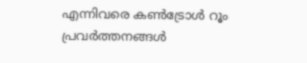എന്നിവരെ കൺട്രോൾ റൂം പ്രവർത്തനങ്ങൾ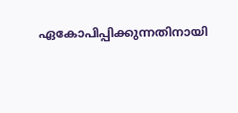ഏകോപിപ്പിക്കുന്നതിനായി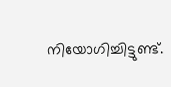നിയോഗിച്ചിട്ടുണ്ട്.